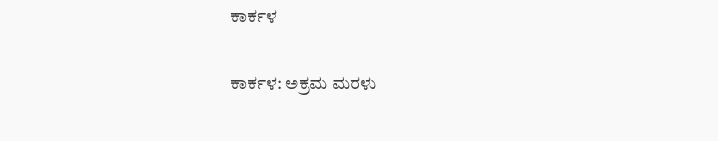ಕಾರ್ಕಳ

ಕಾರ್ಕಳ: ಅಕ್ರಮ ಮರಳು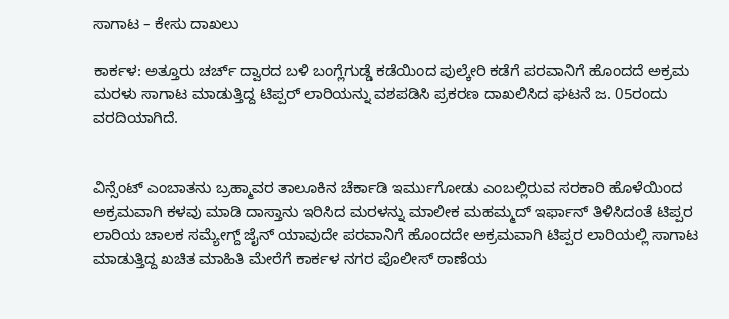ಸಾಗಾಟ – ಕೇಸು ದಾಖಲು

ಕಾರ್ಕಳ: ಅತ್ತೂರು ಚರ್ಚ್ ದ್ವಾರದ ಬಳಿ ಬಂಗ್ಲೆಗುಡ್ಡೆ ಕಡೆಯಿಂದ ಪುಲ್ಕೇರಿ ಕಡೆಗೆ ಪರವಾನಿಗೆ ಹೊಂದದೆ ಅಕ್ರಮ ಮರಳು ಸಾಗಾಟ ಮಾಡುತ್ತಿದ್ದ ಟಿಪ್ಪರ್ ಲಾರಿಯನ್ನು ವಶಪಡಿಸಿ ಪ್ರಕರಣ ದಾಖಲಿಸಿದ ಘಟನೆ ಜ. 05ರಂದು ವರದಿಯಾಗಿದೆ.


ವಿನ್ಸೆಂಟ್ ಎಂಬಾತನು ಬ್ರಹ್ಮಾವರ ತಾಲೂಕಿನ ಚೆರ್ಕಾಡಿ ಇರ್ಮುಗೋಡು ಎಂಬಲ್ಲಿರುವ ಸರಕಾರಿ ಹೊಳೆಯಿಂದ ಅಕ್ರಮವಾಗಿ ಕಳವು ಮಾಡಿ ದಾಸ್ತಾನು ಇರಿಸಿದ ಮರಳನ್ನು ಮಾಲೀಕ ಮಹಮ್ಮದ್ ಇರ್ಫಾನ್ ತಿಳಿಸಿದಂತೆ ಟಿಪ್ಪರ ಲಾರಿಯ ಚಾಲಕ ಸಮ್ಯೇಗ್ದ್ ಜೈನ್ ಯಾವುದೇ ಪರವಾನಿಗೆ ಹೊಂದದೇ ಅಕ್ರಮವಾಗಿ ಟಿಪ್ಪರ ಲಾರಿಯಲ್ಲಿ ಸಾಗಾಟ ಮಾಡುತ್ತಿದ್ದ ಖಚಿತ ಮಾಹಿತಿ ಮೇರೆಗೆ ಕಾರ್ಕಳ ನಗರ ಪೊಲೀಸ್ ಠಾಣೆಯ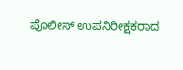ಪೊಲೀಸ್ ಉಪನಿರೀಕ್ಷಕರಾದ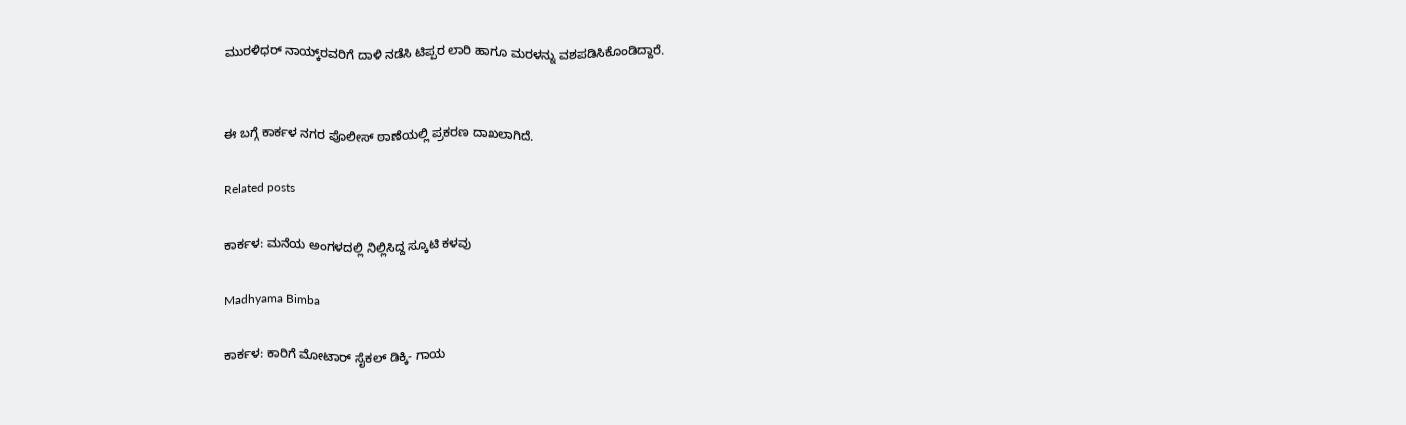ಮುರಳಿಧರ್ ನಾಯ್ಕ್‌ರವರಿಗೆ ದಾಳಿ ನಡೆಸಿ ಟಿಪ್ಪರ ಲಾರಿ ಹಾಗೂ ಮರಳನ್ನು ವಶಪಡಿಸಿಕೊಂಡಿದ್ದಾರೆ.


ಈ ಬಗ್ಗೆ ಕಾರ್ಕಳ ನಗರ ಪೊಲೀಸ್ ಠಾಣೆಯಲ್ಲಿ ಪ್ರಕರಣ ದಾಖಲಾಗಿದೆ.

Related posts

ಕಾರ್ಕಳ: ಮನೆಯ ಅಂಗಳದಲ್ಲಿ ನಿಲ್ಲಿಸಿದ್ದ ಸ್ಕೂಟಿ ಕಳವು

Madhyama Bimba

ಕಾರ್ಕಳ: ಕಾರಿಗೆ ಮೋಟಾರ್ ಸೈಕಲ್ ಡಿಕ್ಕಿ- ಗಾಯ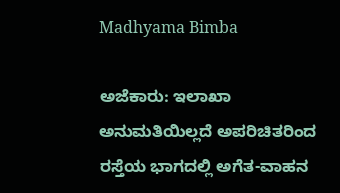Madhyama Bimba

ಅಜೆಕಾರು: ಇಲಾಖಾ ಅನುಮತಿಯಿಲ್ಲದೆ ಅಪರಿಚಿತರಿಂದ ರಸ್ತೆಯ ಭಾಗದಲ್ಲಿ ಅಗೆತ-ವಾಹನ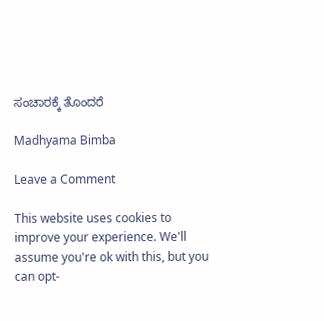ಸಂಚಾರಕ್ಕೆ ತೊಂದರೆ

Madhyama Bimba

Leave a Comment

This website uses cookies to improve your experience. We'll assume you're ok with this, but you can opt-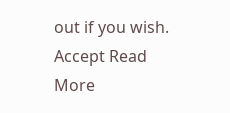out if you wish. Accept Read More